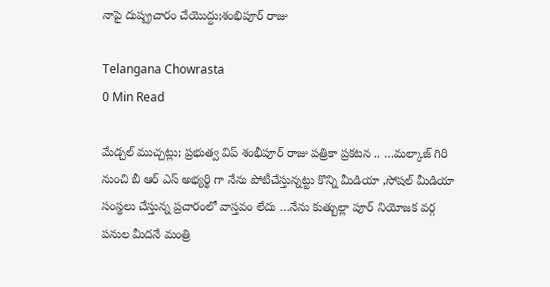నాపై దుష్ప్రచారం చేయొద్దు;శంభిపూర్ రాజు

Telangana Chowrasta
0 Min Read

మేడ్చల్ ముచ్చట్లు; ప్రభుత్వ విప్ శంభీపూర్ రాజు పత్రికా ప్రకటన .. …మల్కాజ్ గిరి నుంచి బీ ఆర్ ఎస్ అభ్యర్థి గా నేను పోటీచేస్తున్నట్టు కొన్ని మీడియా ,సోషల్ మీడియా సంస్థలు చేస్తున్న ప్రచారంలో వాస్తవం లేదు …నేను కుత్బుల్లా పూర్ నియోజక వర్గ పనుల మీదనే మంత్రి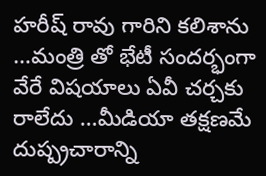హరీష్ రావు గారిని కలిశాను …మంత్రి తో భేటీ సందర్భంగా వేరే విషయాలు ఏవీ చర్చకు రాలేదు …మీడియా తక్షణమే దుష్ప్రచారాన్ని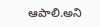ఆపాలి.అని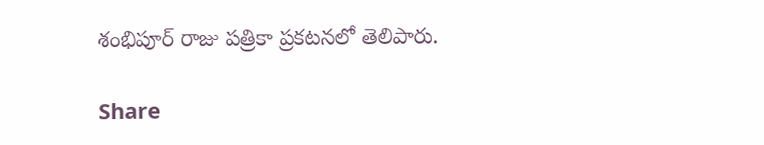శంభిపూర్ రాజు పత్రికా ప్రకటనలో తెలిపారు.

Share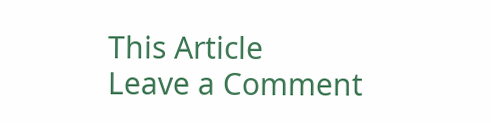This Article
Leave a Comment